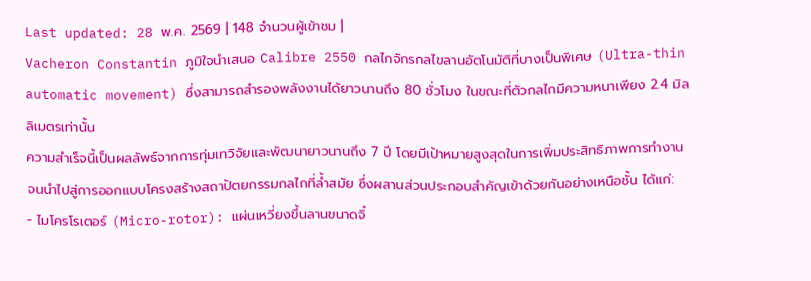Last updated: 28 พ.ค. 2569 | 148 จำนวนผู้เข้าชม |
Vacheron Constantin ภูมิใจนำเสนอ Calibre 2550 กลไกจักรกลไขลานอัตโนมัติที่บางเป็นพิเศษ (Ultra-thin automatic movement) ซึ่งสามารถสำรองพลังงานได้ยาวนานถึง 80 ชั่วโมง ในขณะที่ตัวกลไกมีความหนาเพียง 2.4 มิลลิเมตรเท่านั้น
ความสำเร็จนี้เป็นผลลัพธ์จากการทุ่มเทวิจัยและพัฒนายาวนานถึง 7 ปี โดยมีเป้าหมายสูงสุดในการเพิ่มประสิทธิภาพการทำงาน จนนำไปสู่การออกแบบโครงสร้างสถาปัตยกรรมกลไกที่ล้ำสมัย ซึ่งผสานส่วนประกอบสำคัญเข้าด้วยกันอย่างเหนือชั้น ได้แก่:
- ไมโครโรเตอร์ (Micro-rotor): แผ่นเหวี่ยงขึ้นลานขนาดจิ๋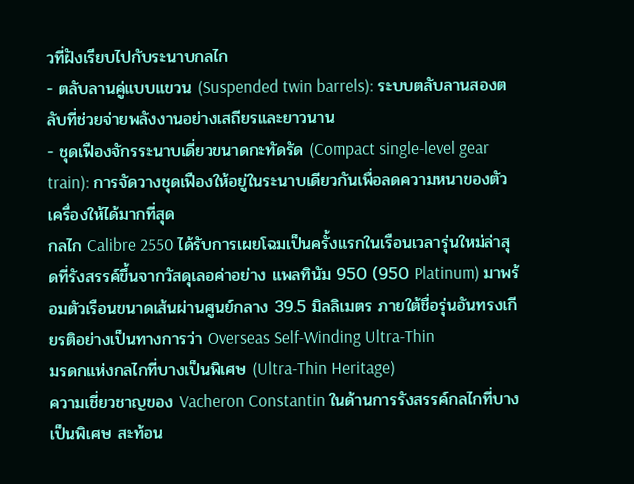วที่ฝังเรียบไปกับระนาบกลไก
- ตลับลานคู่แบบแขวน (Suspended twin barrels): ระบบตลับลานสองตลับที่ช่วยจ่ายพลังงานอย่างเสถียรและยาวนาน
- ชุดเฟืองจักรระนาบเดี่ยวขนาดกะทัดรัด (Compact single-level gear train): การจัดวางชุดเฟืองให้อยู่ในระนาบเดียวกันเพื่อลดความหนาของตัวเครื่องให้ได้มากที่สุด
กลไก Calibre 2550 ได้รับการเผยโฉมเป็นครั้งแรกในเรือนเวลารุ่นใหม่ล่าสุดที่รังสรรค์ขึ้นจากวัสดุเลอค่าอย่าง แพลทินัม 950 (950 Platinum) มาพร้อมตัวเรือนขนาดเส้นผ่านศูนย์กลาง 39.5 มิลลิเมตร ภายใต้ชื่อรุ่นอันทรงเกียรติอย่างเป็นทางการว่า Overseas Self-Winding Ultra-Thin
มรดกแห่งกลไกที่บางเป็นพิเศษ (Ultra-Thin Heritage)
ความเชี่ยวชาญของ Vacheron Constantin ในด้านการรังสรรค์กลไกที่บางเป็นพิเศษ สะท้อน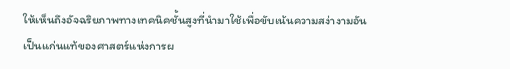ให้เห็นถึงอัจฉริยภาพทางเทคนิคชั้นสูงที่นำมาใช้เพื่อขับเน้นความสง่างามอันเป็นแก่นแท้ของศาสตร์แห่งการผ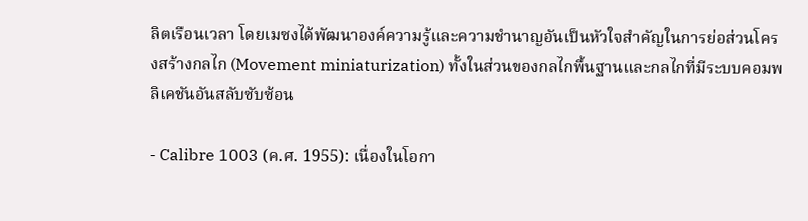ลิตเรือนเวลา โดยเมซงได้พัฒนาองค์ความรู้และความชำนาญอันเป็นหัวใจสำคัญในการย่อส่วนโครงสร้างกลไก (Movement miniaturization) ทั้งในส่วนของกลไกพื้นฐานและกลไกที่มีระบบคอมพลิเคชันอันสลับซับซ้อน

- Calibre 1003 (ค.ศ. 1955): เนื่องในโอกา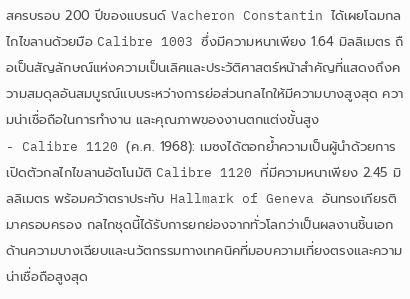สครบรอบ 200 ปีของแบรนด์ Vacheron Constantin ได้เผยโฉมกลไกไขลานด้วยมือ Calibre 1003 ซึ่งมีความหนาเพียง 1.64 มิลลิเมตร ถือเป็นสัญลักษณ์แห่งความเป็นเลิศและประวัติศาสตร์หน้าสำคัญที่แสดงถึงความสมดุลอันสมบูรณ์แบบระหว่างการย่อส่วนกลไกให้มีความบางสูงสุด ความน่าเชื่อถือในการทำงาน และคุณภาพของงานตกแต่งขั้นสูง
- Calibre 1120 (ค.ศ. 1968): เมซงได้ตอกย้ำความเป็นผู้นำด้วยการเปิดตัวกลไกไขลานอัตโนมัติ Calibre 1120 ที่มีความหนาเพียง 2.45 มิลลิเมตร พร้อมคว้าตราประทับ Hallmark of Geneva อันทรงเกียรติมาครอบครอง กลไกชุดนี้ได้รับการยกย่องจากทั่วโลกว่าเป็นผลงานชิ้นเอกด้านความบางเฉียบและนวัตกรรมทางเทคนิคที่มอบความเที่ยงตรงและความน่าเชื่อถือสูงสุด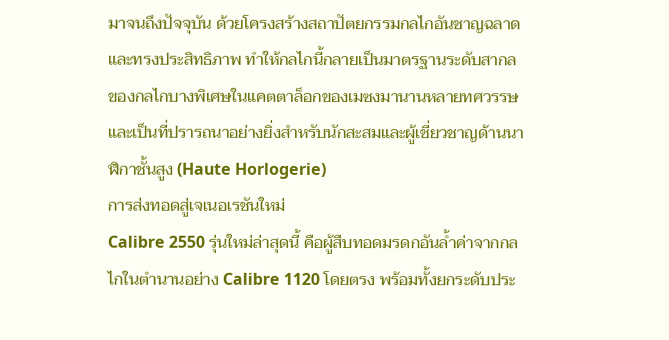มาจนถึงปัจจุบัน ด้วยโครงสร้างสถาปัตยกรรมกลไกอันชาญฉลาดและทรงประสิทธิภาพ ทำให้กลไกนี้กลายเป็นมาตรฐานระดับสากลของกลไกบางพิเศษในแคตตาล็อกของเมซงมานานหลายทศวรรษ และเป็นที่ปรารถนาอย่างยิ่งสำหรับนักสะสมและผู้เชี่ยวชาญด้านนาฬิกาชั้นสูง (Haute Horlogerie)
การส่งทอดสู่เจเนอเรชันใหม่
Calibre 2550 รุ่นใหม่ล่าสุดนี้ คือผู้สืบทอดมรดกอันล้ำค่าจากกลไกในตำนานอย่าง Calibre 1120 โดยตรง พร้อมทั้งยกระดับประ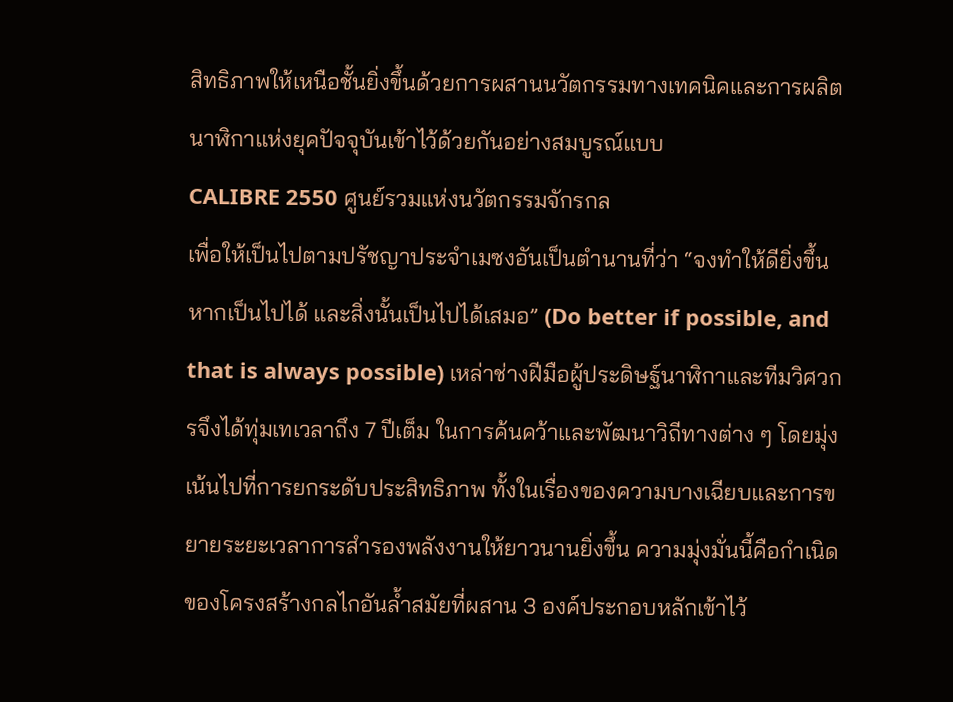สิทธิภาพให้เหนือชั้นยิ่งขึ้นด้วยการผสานนวัตกรรมทางเทคนิคและการผลิตนาฬิกาแห่งยุคปัจจุบันเข้าไว้ด้วยกันอย่างสมบูรณ์แบบ
CALIBRE 2550 ศูนย์รวมแห่งนวัตกรรมจักรกล
เพื่อให้เป็นไปตามปรัชญาประจำเมซงอันเป็นตำนานที่ว่า “จงทำให้ดียิ่งขึ้นหากเป็นไปได้ และสิ่งนั้นเป็นไปได้เสมอ” (Do better if possible, and that is always possible) เหล่าช่างฝีมือผู้ประดิษฐ์นาฬิกาและทีมวิศวกรจึงได้ทุ่มเทเวลาถึง 7 ปีเต็ม ในการค้นคว้าและพัฒนาวิถีทางต่าง ๆ โดยมุ่งเน้นไปที่การยกระดับประสิทธิภาพ ทั้งในเรื่องของความบางเฉียบและการขยายระยะเวลาการสำรองพลังงานให้ยาวนานยิ่งขึ้น ความมุ่งมั่นนี้คือกำเนิดของโครงสร้างกลไกอันล้ำสมัยที่ผสาน 3 องค์ประกอบหลักเข้าไว้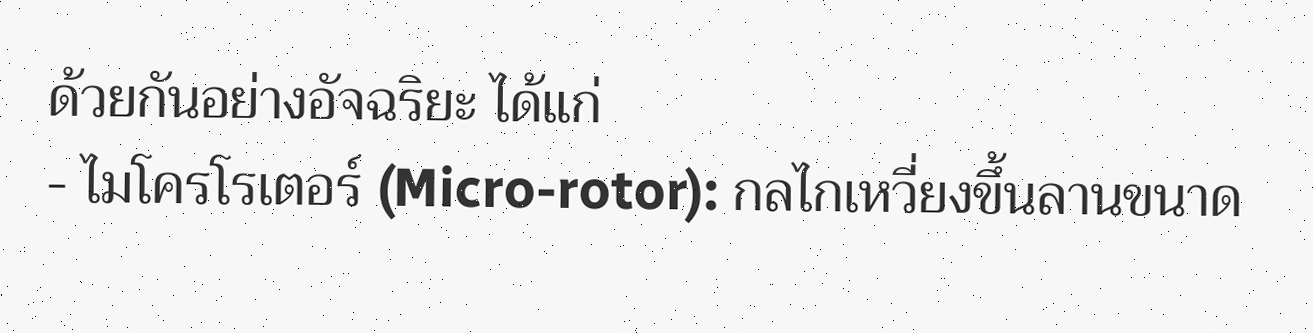ด้วยกันอย่างอัจฉริยะ ได้แก่
- ไมโครโรเตอร์ (Micro-rotor): กลไกเหวี่ยงขึ้นลานขนาด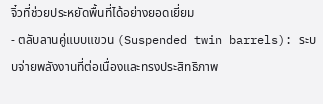จิ๋วที่ช่วยประหยัดพื้นที่ได้อย่างยอดเยี่ยม
- ตลับลานคู่แบบแขวน (Suspended twin barrels): ระบบจ่ายพลังงานที่ต่อเนื่องและทรงประสิทธิภาพ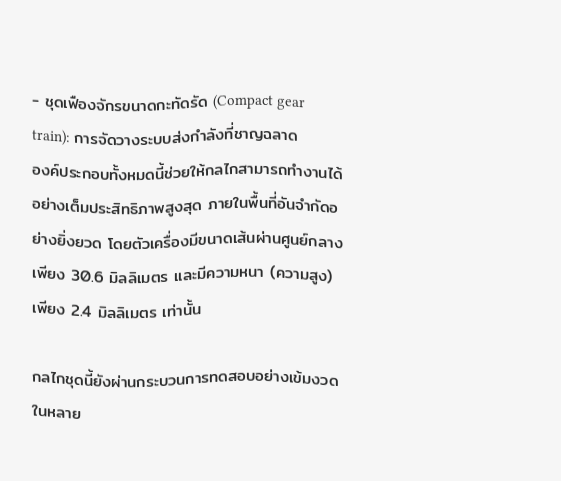- ชุดเฟืองจักรขนาดกะทัดรัด (Compact gear train): การจัดวางระบบส่งกำลังที่ชาญฉลาด
องค์ประกอบทั้งหมดนี้ช่วยให้กลไกสามารถทำงานได้อย่างเต็มประสิทธิภาพสูงสุด ภายในพื้นที่อันจำกัดอย่างยิ่งยวด โดยตัวเครื่องมีขนาดเส้นผ่านศูนย์กลางเพียง 30.6 มิลลิเมตร และมีความหนา (ความสูง) เพียง 2.4 มิลลิเมตร เท่านั้น

กลไกชุดนี้ยังผ่านกระบวนการทดสอบอย่างเข้มงวดในหลาย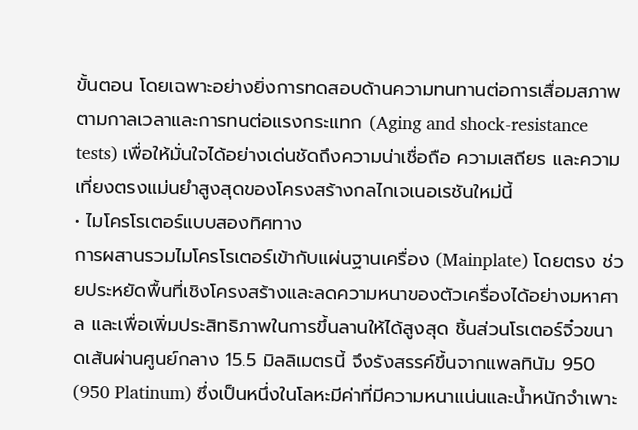ขั้นตอน โดยเฉพาะอย่างยิ่งการทดสอบด้านความทนทานต่อการเสื่อมสภาพตามกาลเวลาและการทนต่อแรงกระแทก (Aging and shock-resistance tests) เพื่อให้มั่นใจได้อย่างเด่นชัดถึงความน่าเชื่อถือ ความเสถียร และความเที่ยงตรงแม่นยำสูงสุดของโครงสร้างกลไกเจเนอเรชันใหม่นี้
• ไมโครโรเตอร์แบบสองทิศทาง
การผสานรวมไมโครโรเตอร์เข้ากับแผ่นฐานเครื่อง (Mainplate) โดยตรง ช่วยประหยัดพื้นที่เชิงโครงสร้างและลดความหนาของตัวเครื่องได้อย่างมหาศาล และเพื่อเพิ่มประสิทธิภาพในการขึ้นลานให้ได้สูงสุด ชิ้นส่วนโรเตอร์จิ๋วขนาดเส้นผ่านศูนย์กลาง 15.5 มิลลิเมตรนี้ จึงรังสรรค์ขึ้นจากแพลทินัม 950 (950 Platinum) ซึ่งเป็นหนึ่งในโลหะมีค่าที่มีความหนาแน่นและน้ำหนักจำเพาะ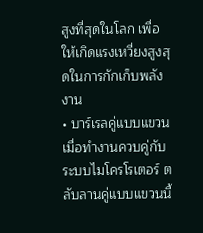สูงที่สุดในโลก เพื่อให้เกิดแรงเหวี่ยงสูงสุดในการกักเก็บพลังงาน
• บาร์เรลคู่แบบแขวน
เมื่อทำงานควบคู่กับระบบไมโครโรเตอร์ ตลับลานคู่แบบแขวนนี้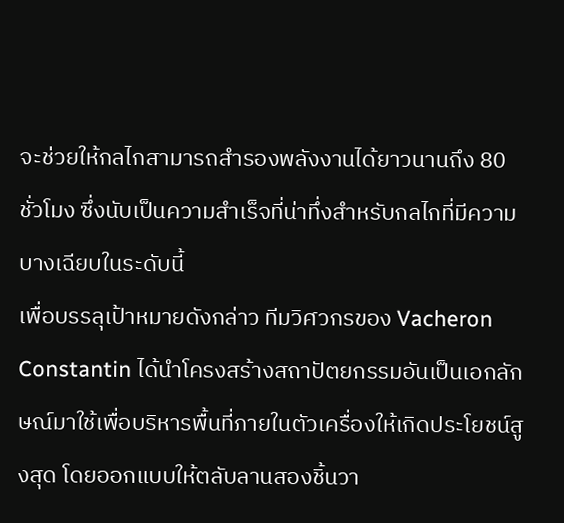จะช่วยให้กลไกสามารถสำรองพลังงานได้ยาวนานถึง 80 ชั่วโมง ซึ่งนับเป็นความสำเร็จที่น่าทึ่งสำหรับกลไกที่มีความบางเฉียบในระดับนี้
เพื่อบรรลุเป้าหมายดังกล่าว ทีมวิศวกรของ Vacheron Constantin ได้นำโครงสร้างสถาปัตยกรรมอันเป็นเอกลักษณ์มาใช้เพื่อบริหารพื้นที่ภายในตัวเครื่องให้เกิดประโยชน์สูงสุด โดยออกแบบให้ตลับลานสองชิ้นวา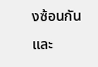งซ้อนกันและ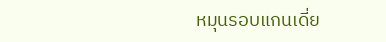หมุนรอบแกนเดี่ย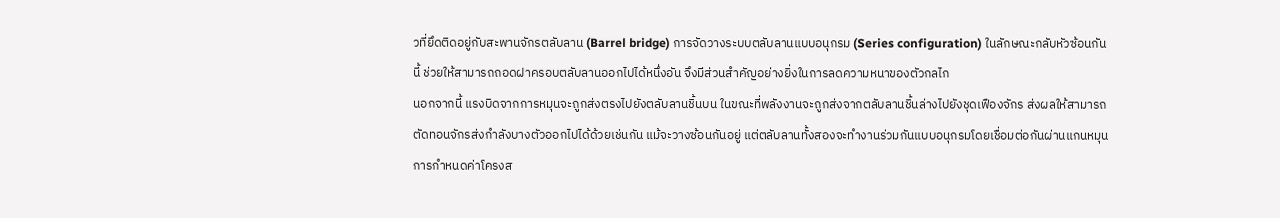วที่ยึดติดอยู่กับสะพานจักรตลับลาน (Barrel bridge) การจัดวางระบบตลับลานแบบอนุกรม (Series configuration) ในลักษณะกลับหัวซ้อนกันนี้ ช่วยให้สามารถถอดฝาครอบตลับลานออกไปได้หนึ่งอัน จึงมีส่วนสำคัญอย่างยิ่งในการลดความหนาของตัวกลไก
นอกจากนี้ แรงบิดจากการหมุนจะถูกส่งตรงไปยังตลับลานชิ้นบน ในขณะที่พลังงานจะถูกส่งจากตลับลานชิ้นล่างไปยังชุดเฟืองจักร ส่งผลให้สามารถตัดทอนจักรส่งกำลังบางตัวออกไปได้ด้วยเช่นกัน แม้จะวางซ้อนกันอยู่ แต่ตลับลานทั้งสองจะทำงานร่วมกันแบบอนุกรมโดยเชื่อมต่อกันผ่านแกนหมุน การกำหนดค่าโครงส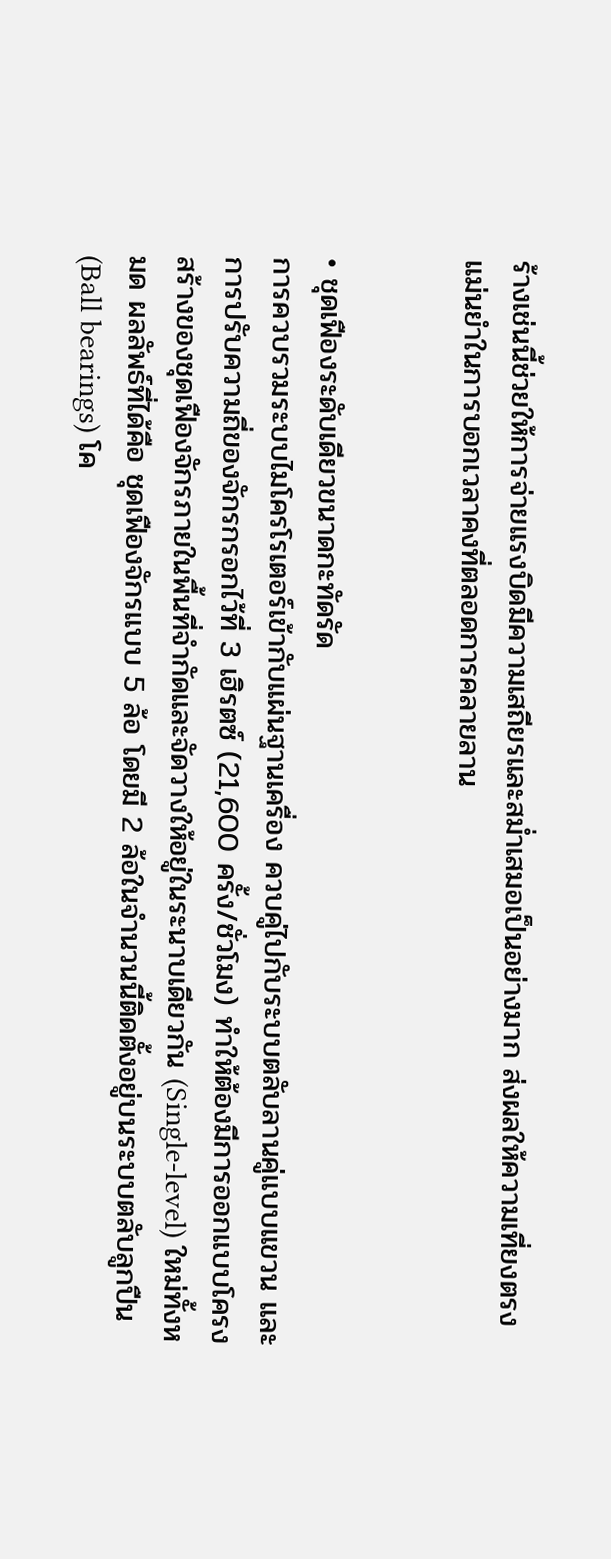ร้างเช่นนี้ช่วยให้การจ่ายแรงบิดมีความเสถียรและสม่ำเสมอเป็นอย่างมาก ส่งผลให้ความเที่ยงตรงแม่นยำในการบอกเวลาคงที่ตลอดการคลายลาน


• ชุดเฟืองระดับเดียวขนาดกะทัดรัด
การควบรวมระบบไมโครโรเตอร์เข้ากับแผ่นฐานเครื่อง ควบคู่ไปกับระบบตลับลานคู่แบบแขวน และการปรับความถี่ของจักรกรอกไว้ที่ 3 เฮิรตซ์ (21,600 ครั้ง/ชั่วโมง) ทำให้ต้องมีการออกแบบโครงสร้างของชุดเฟืองจักรภายในพื้นที่จำกัดและจัดวางให้อยู่ในระนาบเดียวกัน (Single-level) ใหม่ทั้งหมด ผลลัพธ์ที่ได้คือ ชุดเฟืองจักรแบบ 5 ล้อ โดยมี 2 ล้อในจำนวนนี้ติดตั้งอยู่บนระบบตลับลูกปืน (Ball bearings) โค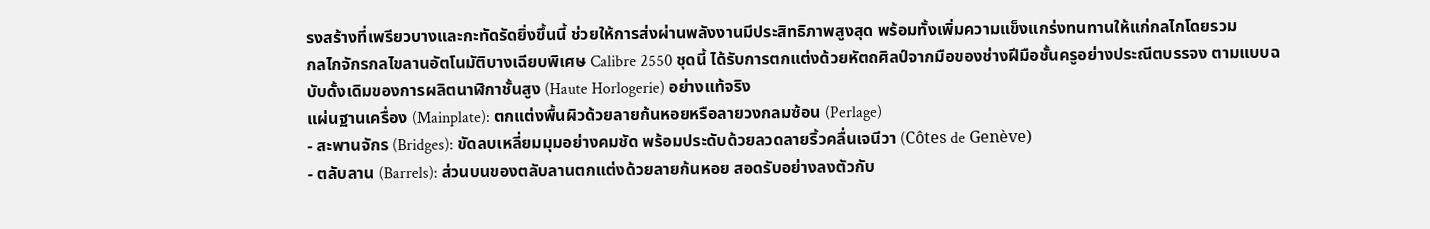รงสร้างที่เพรียวบางและกะทัดรัดยิ่งขึ้นนี้ ช่วยให้การส่งผ่านพลังงานมีประสิทธิภาพสูงสุด พร้อมทั้งเพิ่มความแข็งแกร่งทนทานให้แก่กลไกโดยรวม
กลไกจักรกลไขลานอัตโนมัติบางเฉียบพิเศษ Calibre 2550 ชุดนี้ ได้รับการตกแต่งด้วยหัตถศิลป์จากมือของช่างฝีมือชั้นครูอย่างประณีตบรรจง ตามแบบฉบับดั้งเดิมของการผลิตนาฬิกาชั้นสูง (Haute Horlogerie) อย่างแท้จริง
แผ่นฐานเครื่อง (Mainplate): ตกแต่งพื้นผิวด้วยลายก้นหอยหรือลายวงกลมซ้อน (Perlage)
- สะพานจักร (Bridges): ขัดลบเหลี่ยมมุมอย่างคมชัด พร้อมประดับด้วยลวดลายริ้วคลื่นเจนีวา (Côtes de Genève)
- ตลับลาน (Barrels): ส่วนบนของตลับลานตกแต่งด้วยลายก้นหอย สอดรับอย่างลงตัวกับ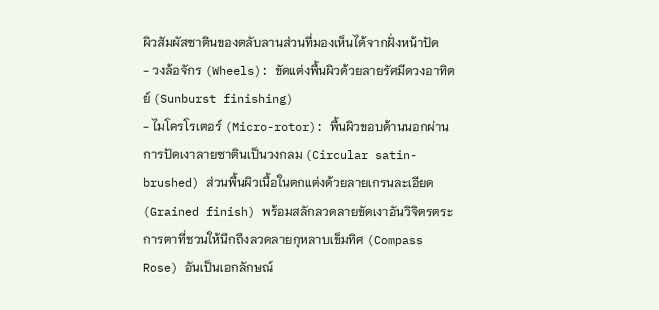ผิวสัมผัสซาตินของตลับลานส่วนที่มองเห็นได้จากฝั่งหน้าปัด
- วงล้อจักร (Wheels): ขัดแต่งพื้นผิวด้วยลายรัศมีดวงอาทิตย์ (Sunburst finishing)
- ไมโครโรเตอร์ (Micro-rotor): พื้นผิวขอบด้านนอกผ่านการปัดเงาลายซาตินเป็นวงกลม (Circular satin-brushed) ส่วนพื้นผิวเนื้อในตกแต่งด้วยลายเกรนละเอียด (Grained finish) พร้อมสลักลวดลายขัดเงาอันวิจิตรตระการตาที่ชวนให้นึกถึงลวดลายกุหลาบเข็มทิศ (Compass Rose) อันเป็นเอกลักษณ์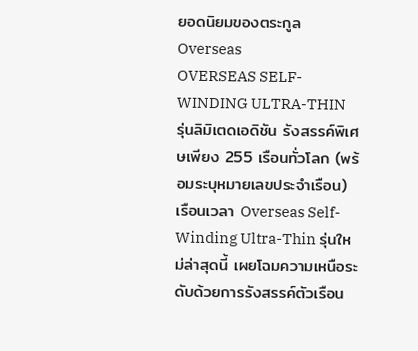ยอดนิยมของตระกูล Overseas
OVERSEAS SELF-WINDING ULTRA-THIN
รุ่นลิมิเตดเอดิชัน รังสรรค์พิเศษเพียง 255 เรือนทั่วโลก (พร้อมระบุหมายเลขประจำเรือน)
เรือนเวลา Overseas Self-Winding Ultra-Thin รุ่นใหม่ล่าสุดนี้ เผยโฉมความเหนือระดับด้วยการรังสรรค์ตัวเรือน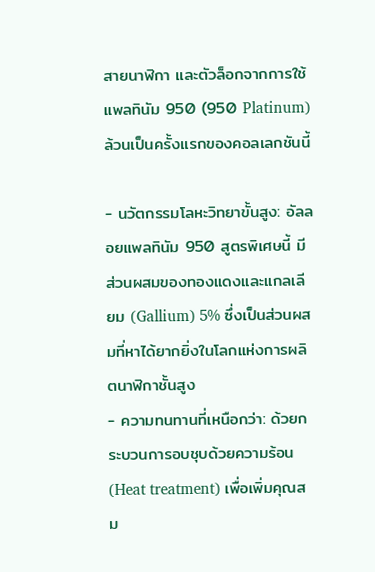สายนาฬิกา และตัวล็อกจากการใช้แพลทินัม 950 (950 Platinum) ล้วนเป็นครั้งแรกของคอลเลกชันนี้

- นวัตกรรมโลหะวิทยาขั้นสูง: อัลลอยแพลทินัม 950 สูตรพิเศษนี้ มีส่วนผสมของทองแดงและแกลเลียม (Gallium) 5% ซึ่งเป็นส่วนผสมที่หาได้ยากยิ่งในโลกแห่งการผลิตนาฬิกาชั้นสูง
- ความทนทานที่เหนือกว่า: ด้วยกระบวนการอบชุบด้วยความร้อน (Heat treatment) เพื่อเพิ่มคุณสม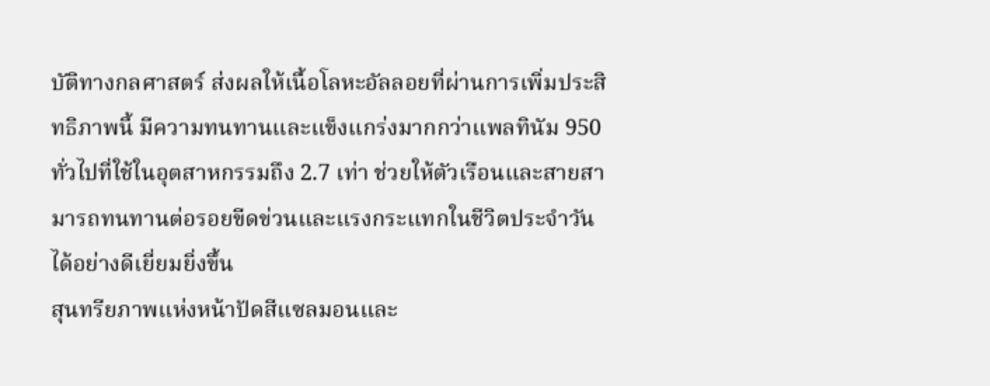บัติทางกลศาสตร์ ส่งผลให้เนื้อโลหะอัลลอยที่ผ่านการเพิ่มประสิทธิภาพนี้ มีความทนทานและแข็งแกร่งมากกว่าแพลทินัม 950 ทั่วไปที่ใช้ในอุตสาหกรรมถึง 2.7 เท่า ช่วยให้ตัวเรือนและสายสามารถทนทานต่อรอยขีดข่วนและแรงกระแทกในชีวิตประจำวันได้อย่างดีเยี่ยมยิ่งขึ้น
สุนทรียภาพแห่งหน้าปัดสีแซลมอนและ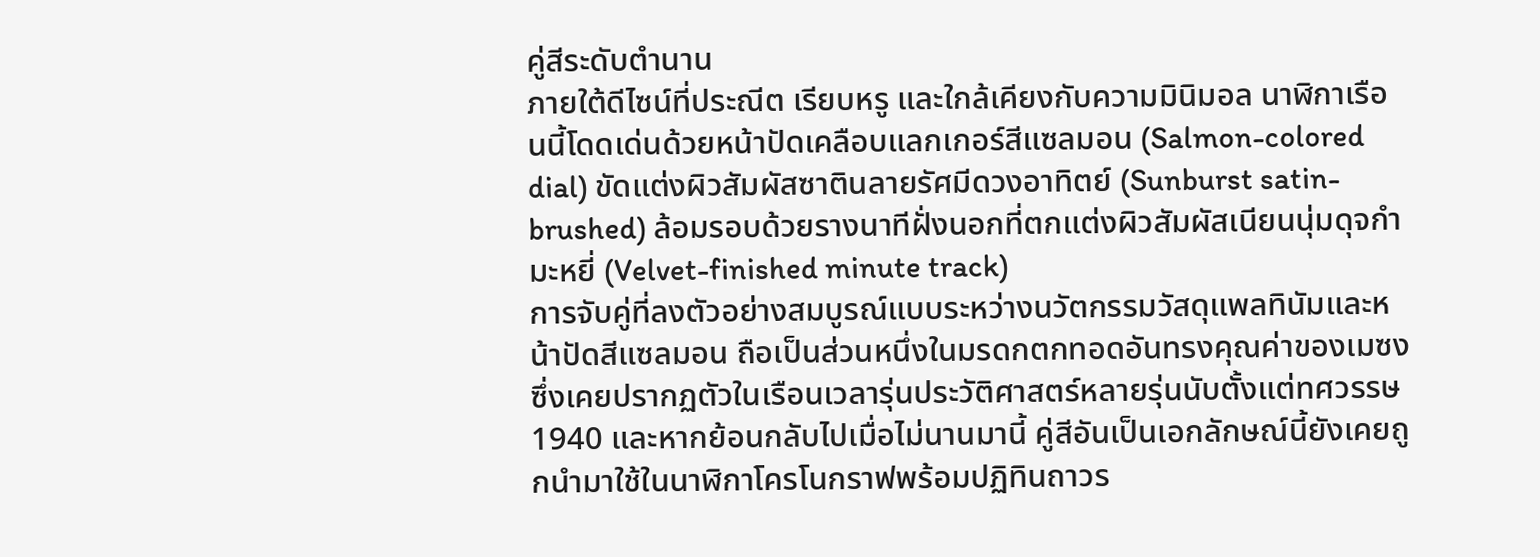คู่สีระดับตำนาน
ภายใต้ดีไซน์ที่ประณีต เรียบหรู และใกล้เคียงกับความมินิมอล นาฬิกาเรือนนี้โดดเด่นด้วยหน้าปัดเคลือบแลกเกอร์สีแซลมอน (Salmon-colored dial) ขัดแต่งผิวสัมผัสซาตินลายรัศมีดวงอาทิตย์ (Sunburst satin-brushed) ล้อมรอบด้วยรางนาทีฝั่งนอกที่ตกแต่งผิวสัมผัสเนียนนุ่มดุจกำมะหยี่ (Velvet-finished minute track)
การจับคู่ที่ลงตัวอย่างสมบูรณ์แบบระหว่างนวัตกรรมวัสดุแพลทินัมและหน้าปัดสีแซลมอน ถือเป็นส่วนหนึ่งในมรดกตกทอดอันทรงคุณค่าของเมซง ซึ่งเคยปรากฏตัวในเรือนเวลารุ่นประวัติศาสตร์หลายรุ่นนับตั้งแต่ทศวรรษ 1940 และหากย้อนกลับไปเมื่อไม่นานมานี้ คู่สีอันเป็นเอกลักษณ์นี้ยังเคยถูกนำมาใช้ในนาฬิกาโครโนกราฟพร้อมปฏิทินถาวร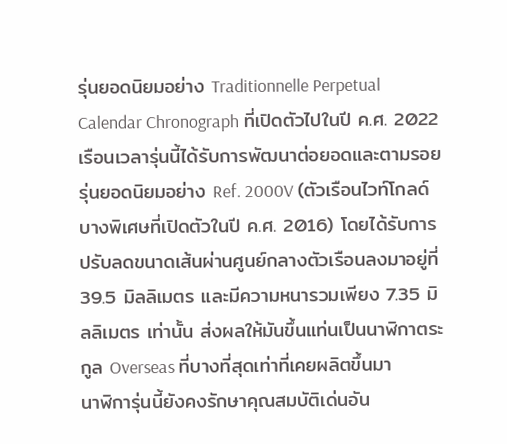รุ่นยอดนิยมอย่าง Traditionnelle Perpetual Calendar Chronograph ที่เปิดตัวไปในปี ค.ศ. 2022
เรือนเวลารุ่นนี้ได้รับการพัฒนาต่อยอดและตามรอยรุ่นยอดนิยมอย่าง Ref. 2000V (ตัวเรือนไวท์โกลด์บางพิเศษที่เปิดตัวในปี ค.ศ. 2016) โดยได้รับการปรับลดขนาดเส้นผ่านศูนย์กลางตัวเรือนลงมาอยู่ที่ 39.5 มิลลิเมตร และมีความหนารวมเพียง 7.35 มิลลิเมตร เท่านั้น ส่งผลให้มันขึ้นแท่นเป็นนาฬิกาตระกูล Overseas ที่บางที่สุดเท่าที่เคยผลิตขึ้นมา
นาฬิการุ่นนี้ยังคงรักษาคุณสมบัติเด่นอัน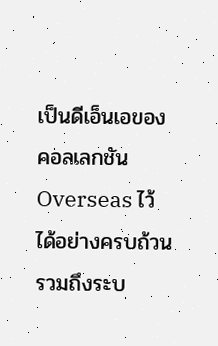เป็นดีเอ็นเอของคอลเลกชัน Overseas ไว้ได้อย่างครบถ้วน รวมถึงระบ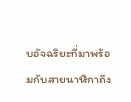บอัจฉริยะที่มาพร้อมกับสายนาฬิกาถึง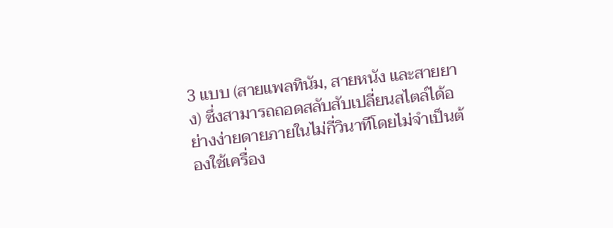3 แบบ (สายแพลทินัม, สายหนัง และสายยาง) ซึ่งสามารถถอดสลับสับเปลี่ยนสไตล์ได้อย่างง่ายดายภายในไม่กี่วินาทีโดยไม่จำเป็นต้องใช้เครื่อง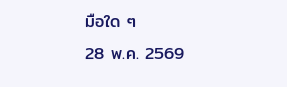มือใด ๆ
28 พ.ค. 2569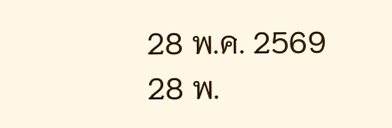28 พ.ค. 2569
28 พ.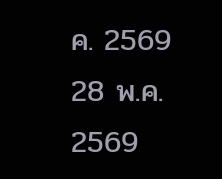ค. 2569
28 พ.ค. 2569